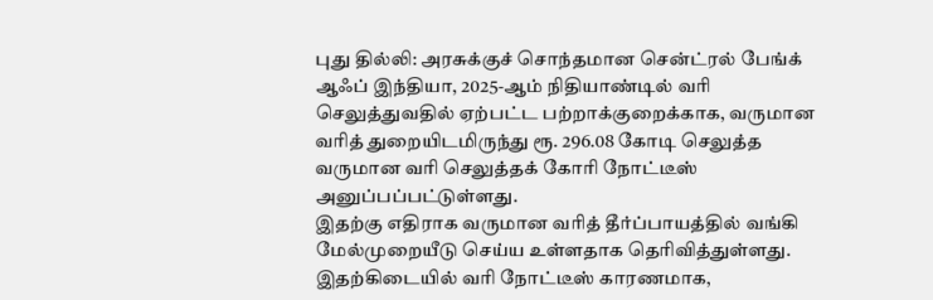புது தில்லி: அரசுக்குச் சொந்தமான சென்ட்ரல் பேங்க் ஆஃப் இந்தியா, 2025-ஆம் நிதியாண்டில் வரி செலுத்துவதில் ஏற்பட்ட பற்றாக்குறைக்காக, வருமான வரித் துறையிடமிருந்து ரூ. 296.08 கோடி செலுத்த வருமான வரி செலுத்தக் கோரி நோட்டீஸ் அனுப்பப்பட்டுள்ளது.
இதற்கு எதிராக வருமான வரித் தீர்ப்பாயத்தில் வங்கி மேல்முறையீடு செய்ய உள்ளதாக தெரிவித்துள்ளது.
இதற்கிடையில் வரி நோட்டீஸ் காரணமாக,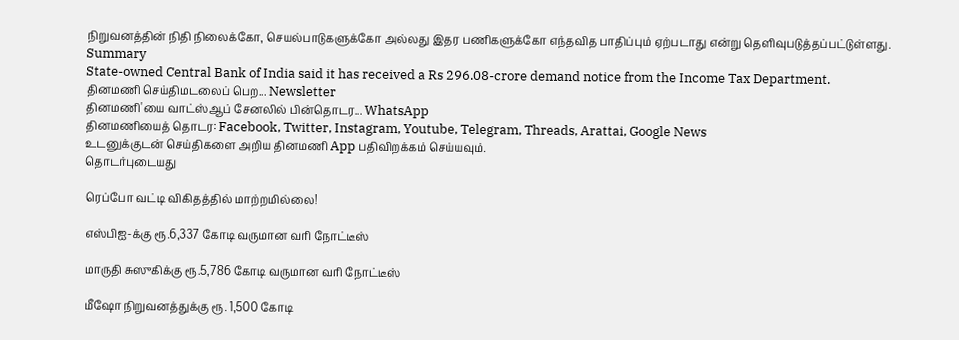நிறுவனத்தின் நிதி நிலைக்கோ, செயல்பாடுகளுக்கோ அல்லது இதர பணிகளுக்கோ எந்தவித பாதிப்பும் ஏற்படாது என்று தெளிவுபடுத்தப்பட்டுள்ளது.
Summary
State-owned Central Bank of India said it has received a Rs 296.08-crore demand notice from the Income Tax Department.
தினமணி செய்திமடலைப் பெற... Newsletter
தினமணி'யை வாட்ஸ்ஆப் சேனலில் பின்தொடர... WhatsApp
தினமணியைத் தொடர: Facebook, Twitter, Instagram, Youtube, Telegram, Threads, Arattai, Google News
உடனுக்குடன் செய்திகளை அறிய தினமணி App பதிவிறக்கம் செய்யவும்.
தொடர்புடையது

ரெப்போ வட்டி விகிதத்தில் மாற்றமில்லை!

எஸ்பிஐ-க்கு ரூ.6,337 கோடி வருமான வரி நோட்டீஸ்

மாருதி சுஸுகிக்கு ரூ.5,786 கோடி வருமான வரி நோட்டீஸ்

மீஷோ நிறுவனத்துக்கு ரூ. 1,500 கோடி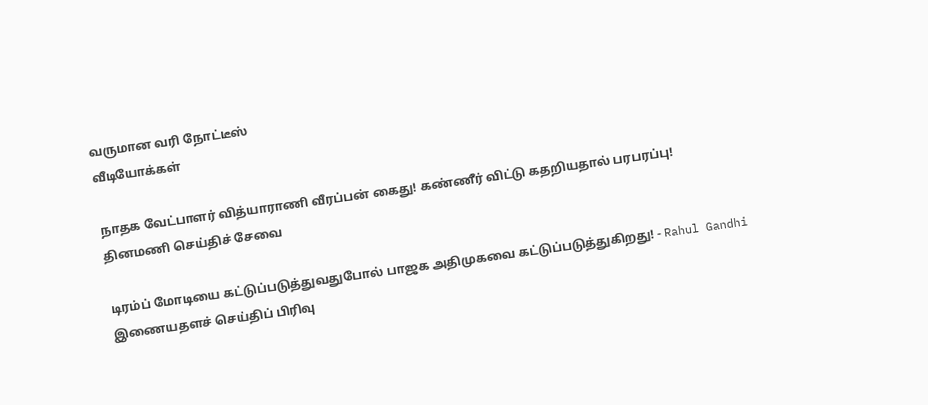வருமான வரி நோட்டீஸ்
வீடியோக்கள்

நாதக வேட்பாளர் வித்யாராணி வீரப்பன் கைது! கண்ணீர் விட்டு கதறியதால் பரபரப்பு!
தினமணி செய்திச் சேவை

டிரம்ப் மோடியை கட்டுப்படுத்துவதுபோல் பாஜக அதிமுகவை கட்டுப்படுத்துகிறது! - Rahul Gandhi
இணையதளச் செய்திப் பிரிவு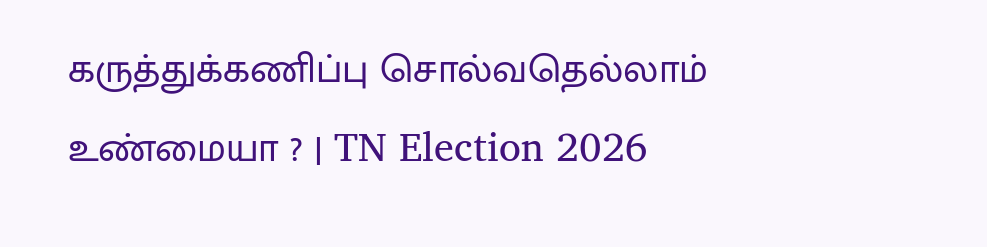கருத்துக்கணிப்பு சொல்வதெல்லாம் உண்மையா ? | TN Election 2026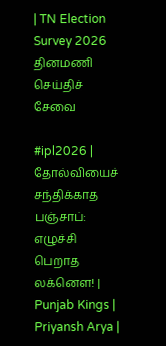| TN Election Survey 2026
தினமணி செய்திச் சேவை

#ipl2026 | தோல்வியைச் சந்திக்காத பஞ்சாப்: எழுச்சி பெறாத லக்னௌ! | Punjab Kings | Priyansh Arya |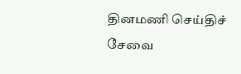தினமணி செய்திச் சேவை